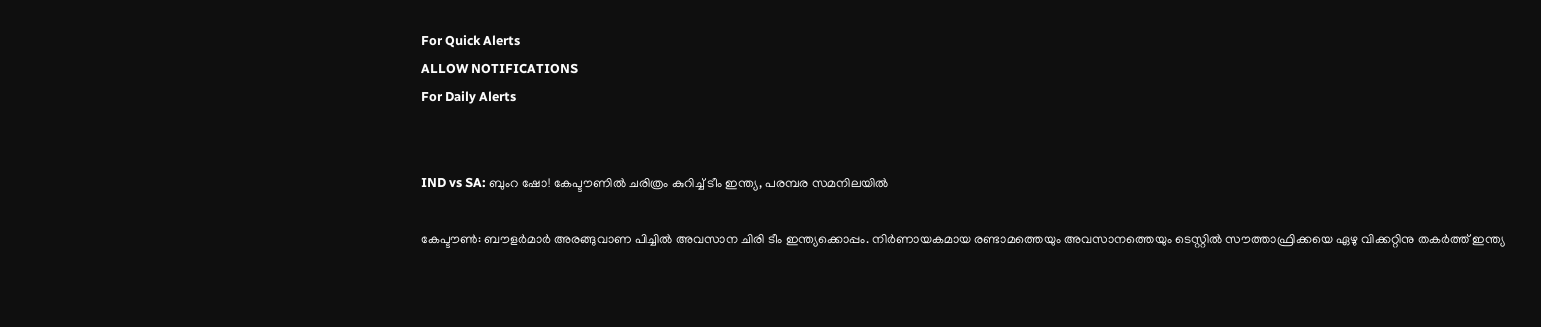For Quick Alerts
ALLOW NOTIFICATIONS
For Daily Alerts


IND vs SA: ബുംറ ഷോ! കേപ്ടൗണില്‍ ചരിത്രം കുറിച്ച് ടീം ഇന്ത്യ, പരമ്പര സമനിലയില്‍

കേപ്ടൗണ്‍: ബൗളര്‍മാര്‍ അരങ്ങുവാണ പിച്ചില്‍ അവസാന ചിരി ടീം ഇന്ത്യക്കൊപ്പം. നിര്‍ണായകമായ രണ്ടാമത്തെയും അവസാനത്തെയും ടെസ്റ്റില്‍ സൗത്താഫ്രിക്കയെ ഏഴു വിക്കറ്റിനു തകര്‍ത്ത് ഇന്ത്യ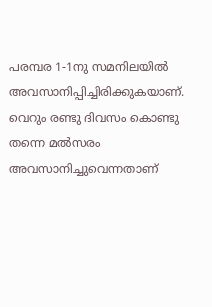പരമ്പര 1-1നു സമനിലയില്‍ അവസാനിപ്പിച്ചിരിക്കുകയാണ്. വെറും രണ്ടു ദിവസം കൊണ്ടു തന്നെ മല്‍സരം അവസാനിച്ചുവെന്നതാണ്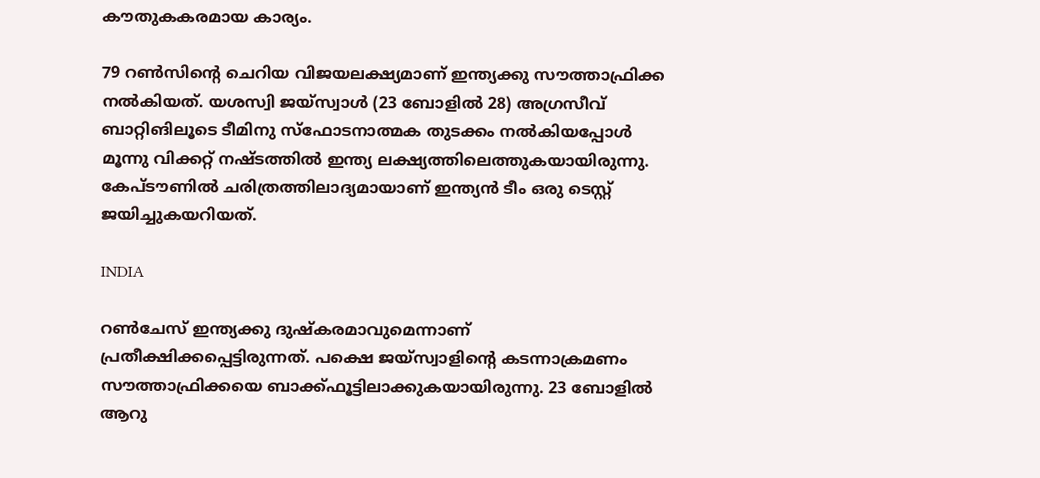കൗതുകകരമായ കാര്യം.

79 റണ്‍സിന്റെ ചെറിയ വിജയലക്ഷ്യമാണ് ഇന്ത്യക്കു സൗത്താഫ്രിക്ക നല്‍കിയത്. യശസ്വി ജയ്‌സ്വാള്‍ (23 ബോളില്‍ 28) അഗ്രസീവ് ബാറ്റിങിലൂടെ ടീമിനു സ്‌ഫോടനാത്മക തുടക്കം നല്‍കിയപ്പോള്‍ മൂന്നു വിക്കറ്റ് നഷ്ടത്തില്‍ ഇന്ത്യ ലക്ഷ്യത്തിലെത്തുകയായിരുന്നു. കേപ്ടൗണില്‍ ചരിത്രത്തിലാദ്യമായാണ് ഇന്ത്യന്‍ ടീം ഒരു ടെസ്റ്റ് ജയിച്ചുകയറിയത്.

INDIA

റണ്‍ചേസ് ഇന്ത്യക്കു ദുഷ്‌കരമാവുമെന്നാണ് പ്രതീക്ഷിക്കപ്പെട്ടിരുന്നത്. പക്ഷെ ജയ്‌സ്വാളിന്റെ കടന്നാക്രമണം സൗത്താഫ്രിക്കയെ ബാക്ക്ഫൂട്ടിലാക്കുകയായിരുന്നു. 23 ബോളില്‍ ആറു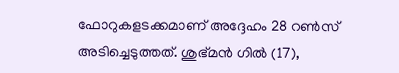ഫോറുകളടക്കമാണ് അദ്ദേഹം 28 റണ്‍സ് അടിച്ചെടുത്തത്. ശുഭ്മന്‍ ഗില്‍ (17),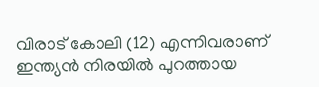വിരാട് കോലി (12) എന്നിവരാണ് ഇന്ത്യന്‍ നിരയില്‍ പുറത്തായ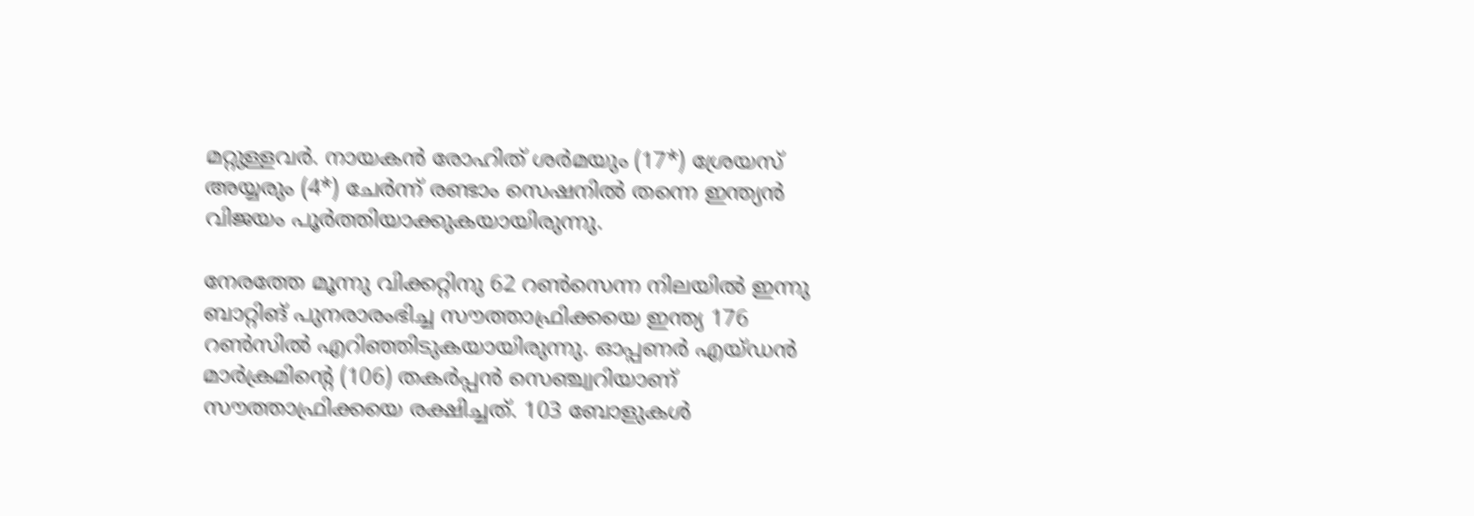മറ്റുള്ളവര്‍. നായകന്‍ രോഹിത് ശര്‍മയും (17*) ശ്രേയസ് അയ്യരും (4*) ചേര്‍ന്ന് രണ്ടാം സെഷനില്‍ തന്നെ ഇന്ത്യന്‍ വിജയം പൂര്‍ത്തിയാക്കുകയായിരുന്നു.

നേരത്തേ മൂന്നു വിക്കറ്റിനു 62 റണ്‍സെന്ന നിലയില്‍ ഇന്നു ബാറ്റിങ് പുനരാരംഭിച്ച സൗത്താഫ്രിക്കയെ ഇന്ത്യ 176 റണ്‍സില്‍ എറിഞ്ഞിടുകയായിരുന്നു. ഓപ്പണര്‍ എയ്ഡന്‍ മാര്‍ക്രമിന്റെ (106) തകര്‍പ്പന്‍ സെഞ്ച്വറിയാണ് സൗത്താഫ്രിക്കയെ രക്ഷിച്ചത്. 103 ബോളുകള്‍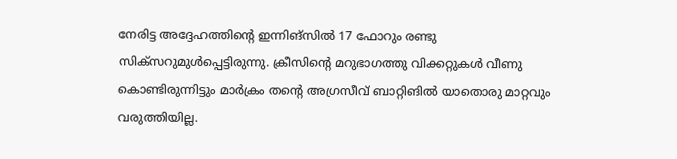നേരിട്ട അദ്ദേഹത്തിന്റെ ഇന്നിങ്‌സില്‍ 17 ഫോറും രണ്ടു സിക്‌സറുമുള്‍പ്പെട്ടിരുന്നു. ക്രീസിന്റെ മറുഭാഗത്തു വിക്കറ്റുകള്‍ വീണു കൊണ്ടിരുന്നിട്ടും മാര്‍ക്രം തന്റെ അഗ്രസീവ് ബാറ്റിങില്‍ യാതൊരു മാറ്റവും വരുത്തിയില്ല.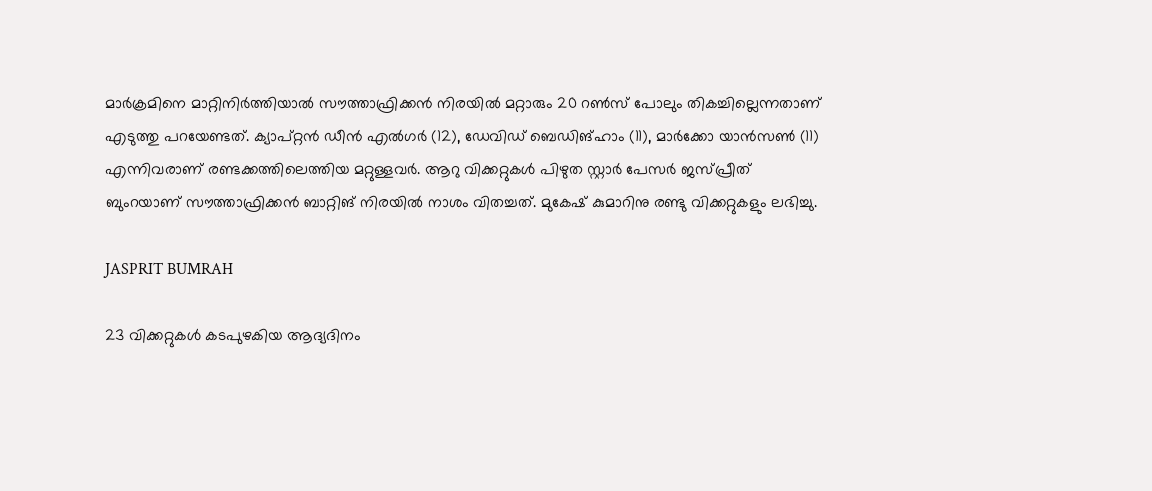മാര്‍ക്രമിനെ മാറ്റിനിര്‍ത്തിയാല്‍ സൗത്താഫ്രിക്കന്‍ നിരയില്‍ മറ്റാരും 20 റണ്‍സ് പോലും തികച്ചില്ലെന്നതാണ് എടുത്തു പറയേണ്ടത്. ക്യാപ്റ്റന്‍ ഡീന്‍ എല്‍ഗര്‍ (12), ഡേവിഡ് ബെഡിങ്ഹാം (11), മാര്‍ക്കോ യാന്‍സണ്‍ (11) എന്നിവരാണ് രണ്ടക്കത്തിലെത്തിയ മറ്റുള്ളവര്‍. ആറു വിക്കറ്റുകള്‍ പിഴുത സ്റ്റാര്‍ പേസര്‍ ജസ്പ്രീത് ബുംറയാണ് സൗത്താഫ്രിക്കന്‍ ബാറ്റിങ് നിരയില്‍ നാശം വിതച്ചത്. മുകേഷ് കുമാറിനു രണ്ടു വിക്കറ്റുകളും ലഭിച്ചു.

JASPRIT BUMRAH

23 വിക്കറ്റുകള്‍ കടപുഴകിയ ആദ്യദിനം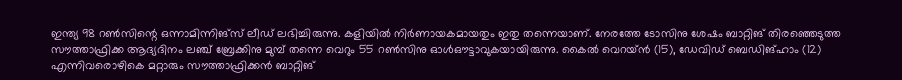ഇന്ത്യ 98 റണ്‍സിന്റെ ഒന്നാമിന്നിങ്‌സ് ലീഡ് ലഭിച്ചിരുന്നു. കളിയില്‍ നിര്‍ണായകമായതും ഇതു തന്നെയാണ്. നേരത്തേ ടോസിനു ശേഷം ബാറ്റിങ് തിരഞ്ഞെടുത്ത സൗത്താഫ്രിക്ക ആദ്യദിനം ലഞ്ച് ബ്രേക്കിനു മുമ്പ് തന്നെ വെറും 55 റണ്‍സിനു ഓള്‍ഔട്ടാവുകയായിരുന്നു. കൈല്‍ വെറയ്ന്‍ (15), ഡേവിഡ് ബെഡിങ്ഹാം (12) എന്നിവരൊഴികെ മറ്റാരും സൗത്താഫ്രിക്കന്‍ ബാറ്റിങ്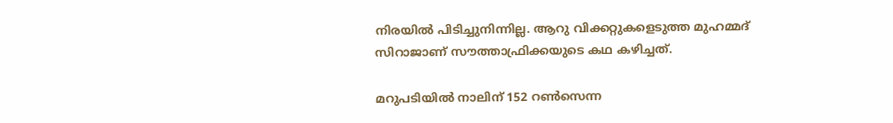നിരയില്‍ പിടിച്ചുനിന്നില്ല. ആറു വിക്കറ്റുകളെടുത്ത മുഹമ്മദ് സിറാജാണ് സൗത്താഫ്രിക്കയുടെ കഥ കഴിച്ചത്.

മറുപടിയില്‍ നാലിന് 152 റണ്‍സെന്ന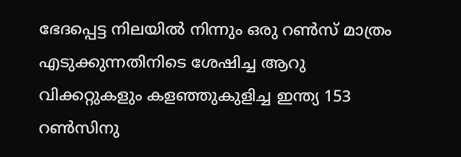ഭേദപ്പെട്ട നിലയില്‍ നിന്നും ഒരു റണ്‍സ് മാത്രം എടുക്കുന്നതിനിടെ ശേഷിച്ച ആറു വിക്കറ്റുകളും കളഞ്ഞുകുളിച്ച ഇന്ത്യ 153 റണ്‍സിനു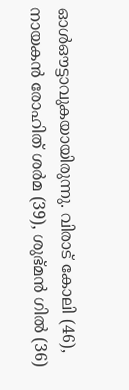ഓള്‍ഔട്ടാവുകയായിരുന്നു. വിരാട് കോലി (46), നായകന്‍ രോഹിത് ശര്‍മ (39), ശുഭ്മന്‍ ഗില്‍ (36)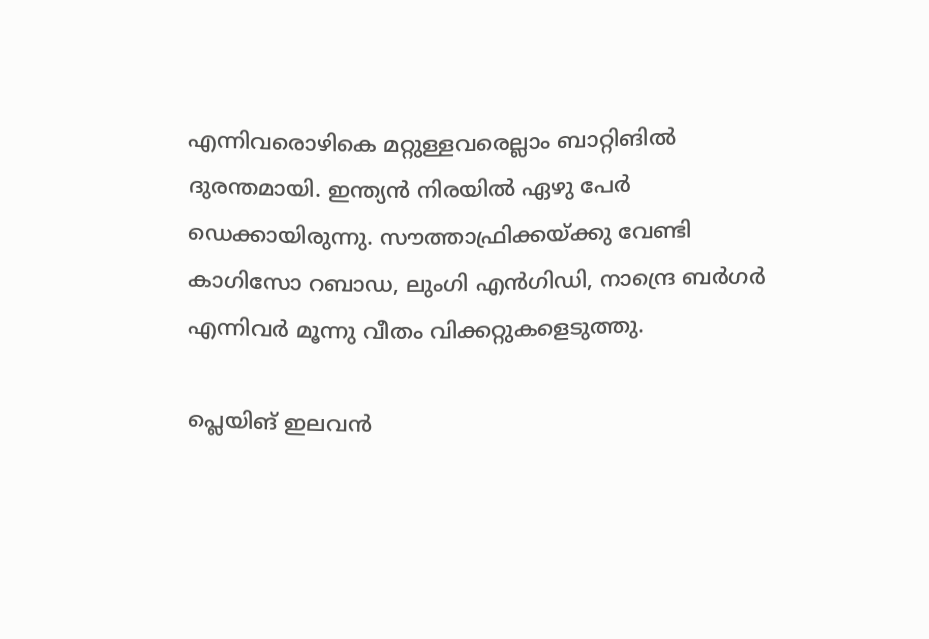എന്നിവരൊഴികെ മറ്റുള്ളവരെല്ലാം ബാറ്റിങില്‍ ദുരന്തമായി. ഇന്ത്യന്‍ നിരയില്‍ ഏഴു പേര്‍ ഡെക്കായിരുന്നു. സൗത്താഫ്രിക്കയ്ക്കു വേണ്ടി കാഗിസോ റബാഡ, ലുംഗി എന്‍ഗിഡി, നാന്ദ്രെ ബര്‍ഗര്‍ എന്നിവര്‍ മൂന്നു വീതം വിക്കറ്റുകളെടുത്തു.

പ്ലെയിങ് ഇലവന്‍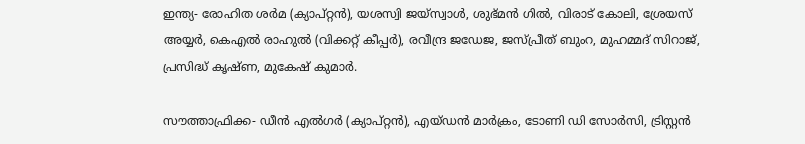ഇന്ത്യ- രോഹിത ശര്‍മ (ക്യാപ്റ്റന്‍), യശസ്വി ജയ്‌സ്വാള്‍, ശുഭ്മന്‍ ഗില്‍, വിരാട് കോലി, ശ്രേയസ് അയ്യര്‍, കെഎല്‍ രാഹുല്‍ (വിക്കറ്റ് കീപ്പര്‍), രവീന്ദ്ര ജഡേജ, ജസ്പ്രീത് ബുംറ, മുഹമ്മദ് സിറാജ്, പ്രസിദ്ധ് കൃഷ്ണ, മുകേഷ് കുമാര്‍.

സൗത്താഫ്രിക്ക- ഡീന്‍ എല്‍ഗര്‍ (ക്യാപ്റ്റന്‍), എയ്ഡന്‍ മാര്‍ക്രം, ടോണി ഡി സോര്‍സി, ട്രിസ്റ്റന്‍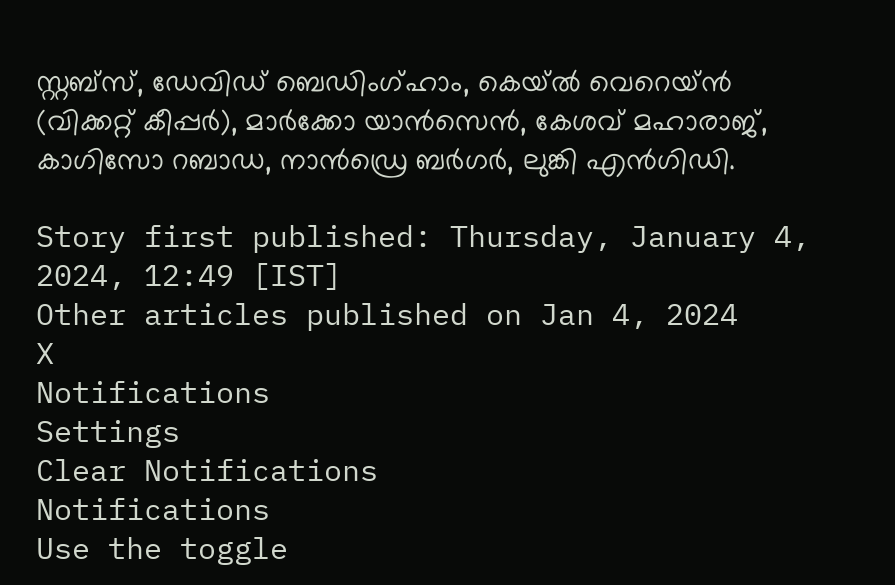സ്റ്റബ്‌സ്, ഡേവിഡ് ബെഡിംഗ്ഹാം, കെയ്ല്‍ വെറെയ്ന്‍ (വിക്കറ്റ് കീപ്പര്‍), മാര്‍ക്കോ യാന്‍സെന്‍, കേശവ് മഹാരാജ്, കാഗിസോ റബാഡ, നാന്‍ഡ്രെ ബര്‍ഗര്‍, ലുങ്കി എന്‍ഗിഡി.

Story first published: Thursday, January 4, 2024, 12:49 [IST]
Other articles published on Jan 4, 2024
X
Notifications
Settings
Clear Notifications
Notifications
Use the toggle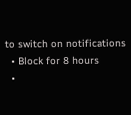to switch on notifications
  • Block for 8 hours
  •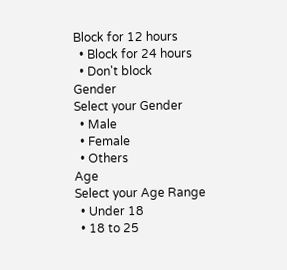Block for 12 hours
  • Block for 24 hours
  • Don't block
Gender
Select your Gender
  • Male
  • Female
  • Others
Age
Select your Age Range
  • Under 18
  • 18 to 25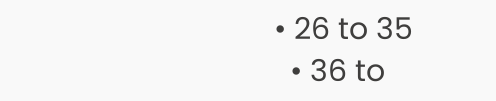• 26 to 35
  • 36 to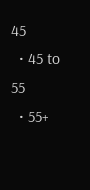45
  • 45 to 55
  • 55+